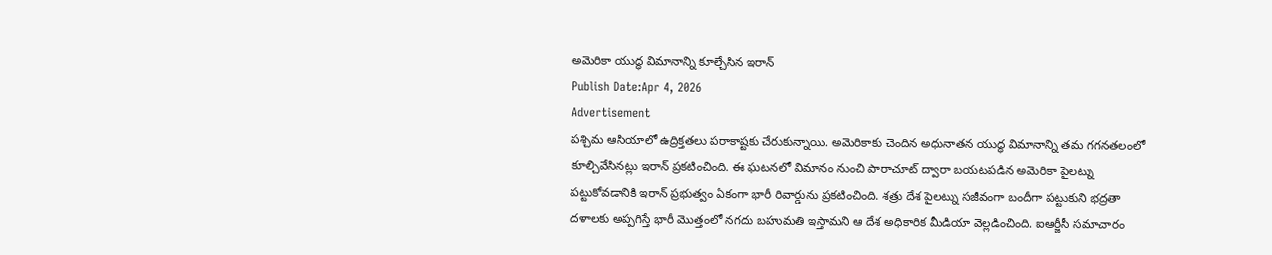అమెరికా యుద్ధ విమానాన్ని కూల్చేసిన ఇరాన్
Publish Date:Apr 4, 2026
Advertisement
పశ్చిమ ఆసియాలో ఉద్రిక్తతలు పరాకాష్టకు చేరుకున్నాయి. అమెరికాకు చెందిన అధునాతన యుద్ధ విమానాన్ని తమ గగనతలంలో కూల్చివేసినట్లు ఇరాన్ ప్రకటించింది. ఈ ఘటనలో విమానం నుంచి పారాచూట్ ద్వారా బయటపడిన అమెరికా పైలట్ను పట్టుకోవడానికి ఇరాన్ ప్రభుత్వం ఏకంగా భారీ రివార్డును ప్రకటించింది. శత్రు దేశ పైలట్ను సజీవంగా బందీగా పట్టుకుని భద్రతా దళాలకు అప్పగిస్తే భారీ మొత్తంలో నగదు బహుమతి ఇస్తామని ఆ దేశ అధికారిక మీడియా వెల్లడించింది. ఐఆర్జీసీ సమాచారం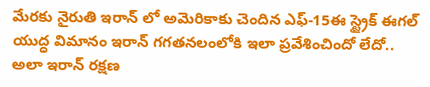మేరకు నైరుతి ఇరాన్ లో అమెరికాకు చెందిన ఎఫ్-15ఈ స్ట్రైక్ ఈగల్ యుద్ధ విమానం ఇరాన్ గగతనలంలోకి ఇలా ప్రవేశించిందో లేదో.. అలా ఇరాన్ రక్షణ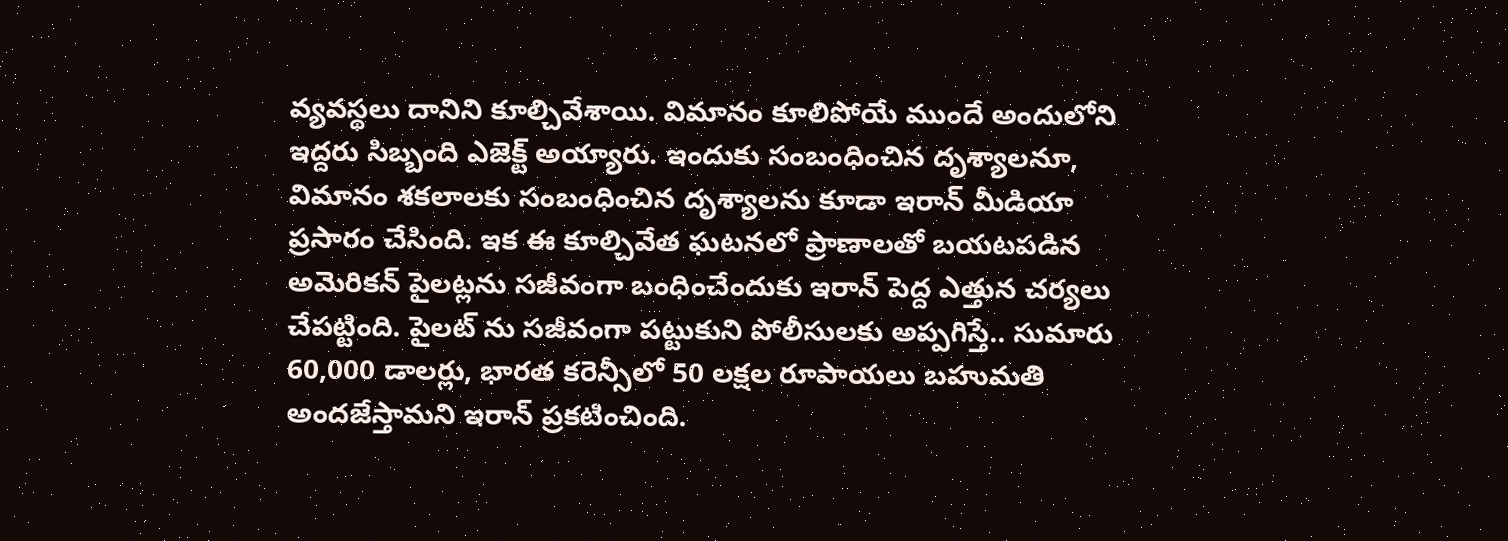వ్యవస్థలు దానిని కూల్చివేశాయి. విమానం కూలిపోయే ముందే అందులోని ఇద్దరు సిబ్బంది ఎజెక్ట్ అయ్యారు. ఇందుకు సంబంధించిన దృశ్యాలనూ, విమానం శకలాలకు సంబంధించిన దృశ్యాలను కూడా ఇరాన్ మీడియా ప్రసారం చేసింది. ఇక ఈ కూల్చివేత ఘటనలో ప్రాణాలతో బయటపడిన అమెరికన్ పైలట్లను సజీవంగా బంధించేందుకు ఇరాన్ పెద్ద ఎత్తున చర్యలు చేపట్టింది. పైలట్ ను సజీవంగా పట్టుకుని పోలీసులకు అప్పగిస్తే.. సుమారు 60,000 డాలర్లు, భారత కరెన్సీలో 50 లక్షల రూపాయలు బహుమతి అందజేస్తామని ఇరాన్ ప్రకటించింది.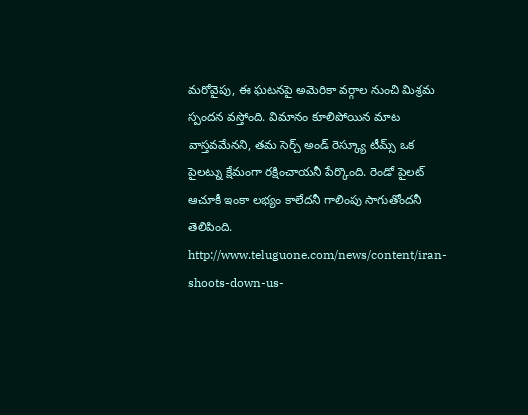మరోవైపు, ఈ ఘటనపై అమెరికా వర్గాల నుంచి మిశ్రమ స్పందన వస్తోంది. విమానం కూలిపోయిన మాట వాస్తవమేనని, తమ సెర్చ్ అండ్ రెస్క్యూ టీమ్స్ ఒక పైలట్ను క్షేమంగా రక్షించాయనీ పేర్కొంది. రెండో పైలట్ ఆచూకీ ఇంకా లభ్యం కాలేదనీ గాలింపు సాగుతోందనీ తెలిపింది.
http://www.teluguone.com/news/content/iran-shoots-down-us-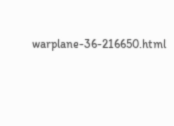warplane-36-216650.html